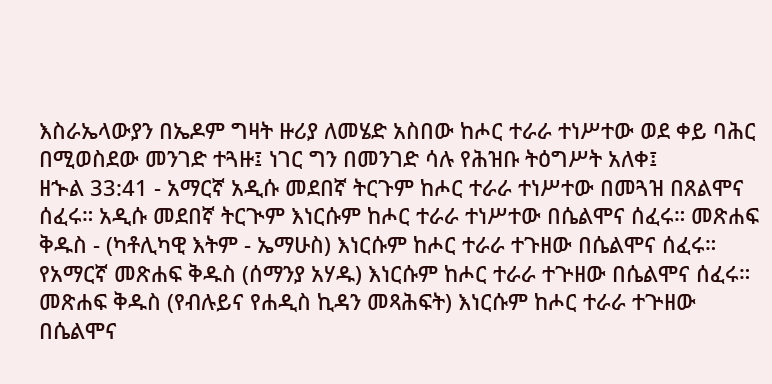እስራኤላውያን በኤዶም ግዛት ዙሪያ ለመሄድ አስበው ከሖር ተራራ ተነሥተው ወደ ቀይ ባሕር በሚወስደው መንገድ ተጓዙ፤ ነገር ግን በመንገድ ሳሉ የሕዝቡ ትዕግሥት አለቀ፤
ዘኍል 33:41 - አማርኛ አዲሱ መደበኛ ትርጉም ከሖር ተራራ ተነሥተው በመጓዝ በጸልሞና ሰፈሩ። አዲሱ መደበኛ ትርጒም እነርሱም ከሖር ተራራ ተነሥተው በሴልሞና ሰፈሩ። መጽሐፍ ቅዱስ - (ካቶሊካዊ እትም - ኤማሁስ) እነርሱም ከሖር ተራራ ተጉዘው በሴልሞና ሰፈሩ። የአማርኛ መጽሐፍ ቅዱስ (ሰማንያ አሃዱ) እነርሱም ከሖር ተራራ ተጕዘው በሴልሞና ሰፈሩ። መጽሐፍ ቅዱስ (የብሉይና የሐዲስ ኪዳን መጻሕፍት) እነርሱም ከሖር ተራራ ተጕዘው በሴልሞና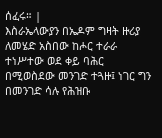ሰፈሩ። |
እስራኤላውያን በኤዶም ግዛት ዙሪያ ለመሄድ አስበው ከሖር ተራራ ተነሥተው ወደ ቀይ ባሕር በሚወስደው መንገድ ተጓዙ፤ ነገር ግን በመንገድ ሳሉ የሕዝቡ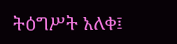ትዕግሥት አለቀ፤